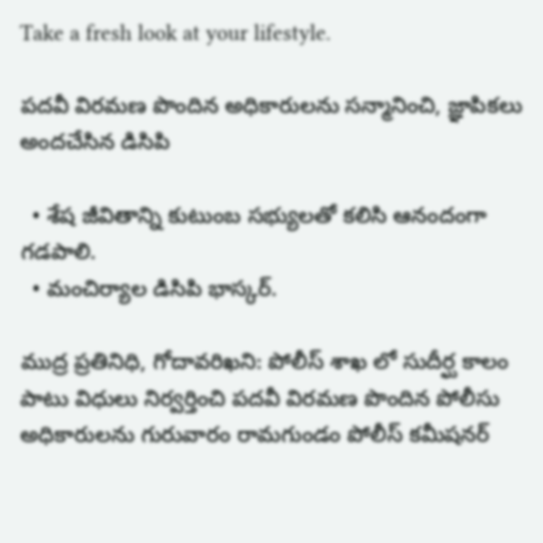Take a fresh look at your lifestyle.

పదవీ విరమణ పొందిన అధికారులను సన్మానించి, జ్ఞాపికలు అందచేసిన డిసిపి

  • శేష జీవితాన్ని కుటుంబ సభ్యులతో కలిసి ఆనందంగా గడపాలి.
  • మంచిర్యాల డిసిపి భాస్కర్.

ముద్ర ప్రతినిధి, గోదావరిఖని: పోలీస్ శాఖ లో సుదీర్ఘ కాలం పాటు విధులు నిర్వర్తించి పదవీ విరమణ పొందిన పోలీసు అధికారులను గురువారం రామగుండం పోలీస్ కమీషనర్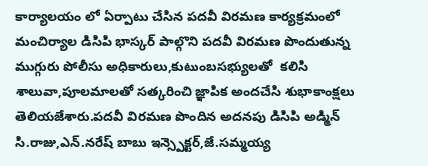కార్యాలయం లో ఏర్పాటు చేసిన పదవీ విరమణ కార్యక్రమంలో మంచిర్యాల డిసిపి భాస్కర్ పాల్గొని పదవీ విరమణ పొందుతున్న ముగ్గురు పోలీసు అధికారులు,కుటుంబసభ్యులతో  కలిసి శాలువా,పూలమాలతో సత్కరించి జ్ఞాపిక అందచేసి శుభాకాంక్షలు తెలియజేశారు.పదవీ విరమణ పొందిన అదనపు డిసిపి అడ్మిన్ సి.రాజు,ఎన్.నరేష్ బాబు ఇన్స్పెక్టర్,జే.సమ్మయ్య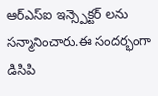ఆర్ఎస్ఐ ఇన్స్పెక్టర్ లను సన్మానించారు.ఈ సందర్భంగా డిసిపి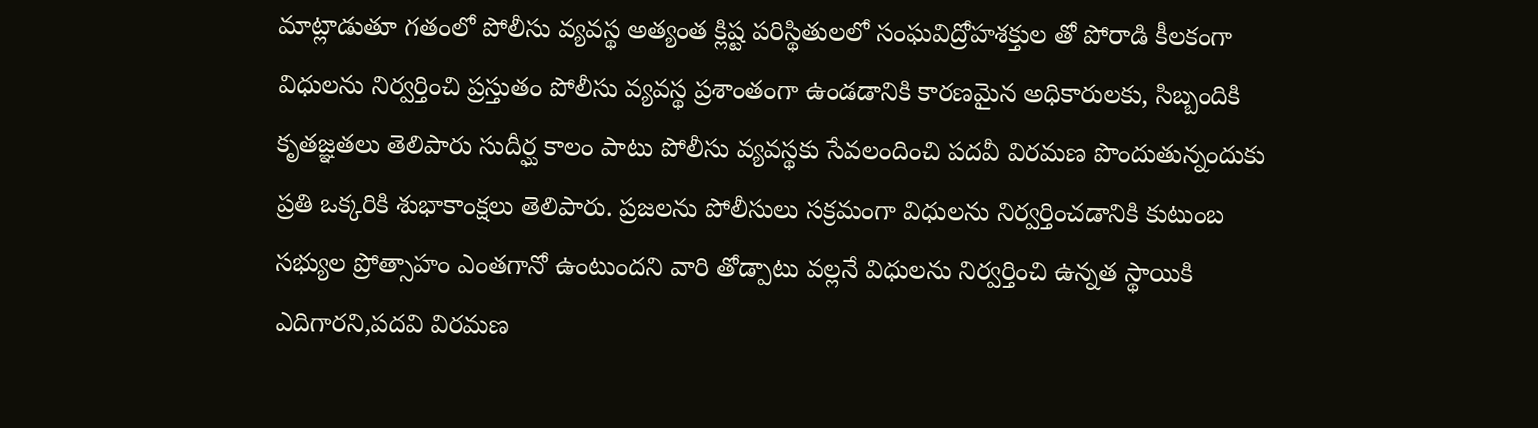మాట్లాడుతూ గతంలో పోలీసు వ్యవస్థ అత్యంత క్లిష్ట పరిస్థితులలో సంఘవిద్రోహశక్తుల తో పోరాడి కీలకంగా విధులను నిర్వర్తించి ప్రస్తుతం పోలీసు వ్యవస్థ ప్రశాంతంగా ఉండడానికి కారణమైన అధికారులకు, సిబ్బందికి కృతజ్ఞతలు తెలిపారు సుదీర్ఘ కాలం పాటు పోలీసు వ్యవస్థకు సేవలందించి పదవీ విరమణ పొందుతున్నందుకు ప్రతి ఒక్కరికి శుభాకాంక్షలు తెలిపారు. ప్రజలను పోలీసులు సక్రమంగా విధులను నిర్వర్తించడానికి కుటుంబ సభ్యుల ప్రోత్సాహం ఎంతగానో ఉంటుందని వారి తోడ్పాటు వల్లనే విధులను నిర్వర్తించి ఉన్నత స్థాయికి ఎదిగారని,పదవి విరమణ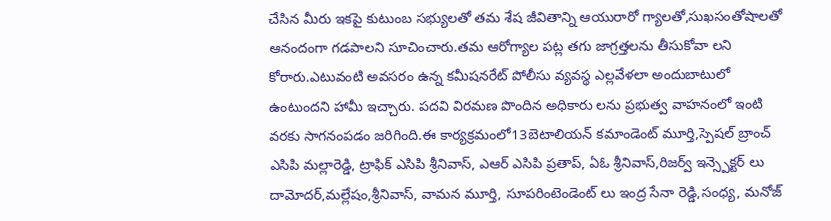చేసిన మీరు ఇకపై కుటుంబ సభ్యులతో తమ శేష జీవితాన్ని ఆయురారో గ్యాలతో,సుఖసంతోషాలతో ఆనందంగా గడపాలని సూచించారు.తమ ఆరోగ్యాల పట్ల తగు జాగ్రత్తలను తీసుకోవా లని కోరారు.ఎటువంటి అవసరం ఉన్న కమీషనరేట్ పోలీసు వ్యవస్థ ఎల్లవేళలా అందుబాటులో ఉంటుందని హామీ ఇచ్చారు. పదవి విరమణ పొందిన అధికారు లను ప్రభుత్వ వాహనంలో ఇంటి వరకు సాగనంపడం జరిగింది.ఈ కార్యక్రమంలో13బెటాలియన్ కమాండెంట్ మూర్తి,స్పెషల్ బ్రాంచ్ ఎసిపి మల్లారెడ్డి, ట్రాఫిక్ ఎసిపి శ్రీనివాస్, ఎఆర్ ఎసిపి ప్రతాప్, ఏఓ శ్రీనివాస్,రిజర్వ్ ఇన్స్పెక్టర్ లు దామోదర్,మల్లేషం,శ్రీనివాస్, వామన మూర్తి, సూపరింటెండెంట్ లు ఇంద్ర సేనా రెడ్డి,సంధ్య, మనోజ్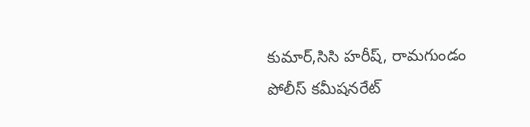కుమార్,సిసి హరీష్, రామగుండం పోలీస్ కమీషనరేట్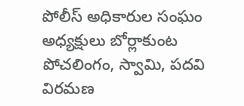పోలీస్ అధికారుల సంఘం అధ్యక్షులు బోర్లాకుంట పోచలింగం, స్వామి, పదవి విరమణ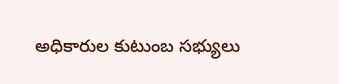అధికారుల కుటుంబ సభ్యులు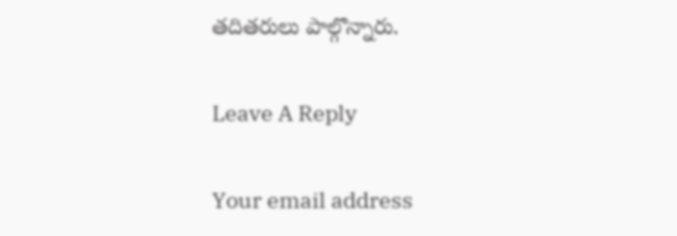తదితరులు పాల్గొన్నారు.

Leave A Reply

Your email address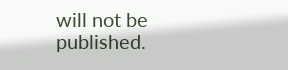will not be published.